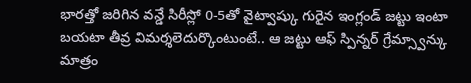భారత్తో జరిగిన వన్డే సిరీస్లో 0-5తో వైట్వాష్కు గురైన ఇంగ్లండ్ జట్టు ఇంటా బయటా తీవ్ర విమర్శలెదుర్కొంటుంటే.. ఆ జట్టు ఆఫ్ స్పిన్నర్ గ్రేమ్స్వాన్కు మాత్రం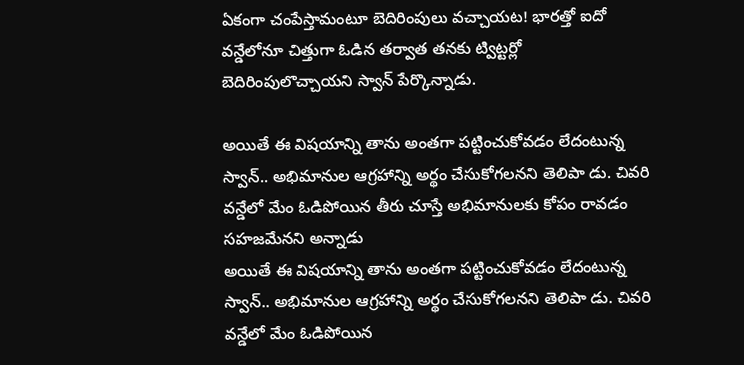ఏకంగా చంపేస్తామంటూ బెదిరింపులు వచ్చాయట! భారత్తో ఐదో వన్డేలోనూ చిత్తుగా ఓడిన తర్వాత తనకు ట్విట్టర్లో బెదిరింపులొచ్చాయని స్వాన్ పేర్కొన్నాడు.

అయితే ఈ విషయాన్ని తాను అంతగా పట్టించుకోవడం లేదంటున్న స్వాన్.. అభిమానుల ఆగ్రహాన్ని అర్థం చేసుకోగలనని తెలిపా డు. చివరి వన్డేలో మేం ఓడిపోయిన తీరు చూస్తే అభిమానులకు కోపం రావడం సహజమేనని అన్నాడు
అయితే ఈ విషయాన్ని తాను అంతగా పట్టించుకోవడం లేదంటున్న స్వాన్.. అభిమానుల ఆగ్రహాన్ని అర్థం చేసుకోగలనని తెలిపా డు. చివరి వన్డేలో మేం ఓడిపోయిన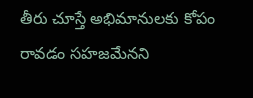తీరు చూస్తే అభిమానులకు కోపం రావడం సహజమేనని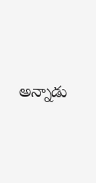అన్నాడు